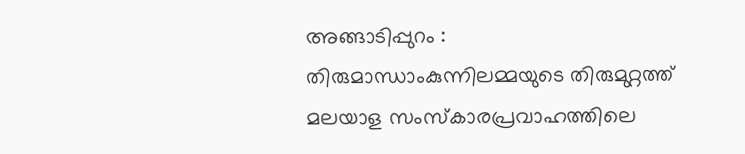അങ്ങാടിപ്പുറം : തിരുമാന്ധാംകുന്നിലമ്മയുടെ തിരുമുറ്റത്ത് മലയാള സംസ്കാരപ്രവാഹത്തിലെ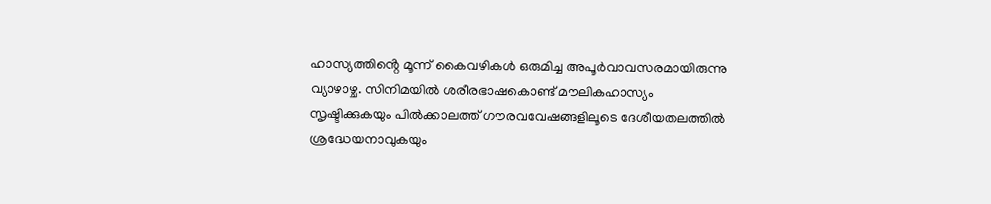ഹാസ്യത്തിൻ്റെ മൂന്ന് കൈവഴികൾ ഒരുമിച്ച അപൂർവാവസരമായിരുന്നു വ്യാഴാഴ്ച. സിനിമയിൽ ശരീരഭാഷകൊണ്ട് മൗലികഹാസ്യം സൃഷ്ടിക്കുകയും പിൽക്കാലത്ത് ഗൗരവവേഷങ്ങളിലൂടെ ദേശീയതലത്തിൽ ശ്രദ്ധേയനാവുകയും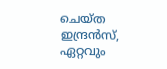ചെയ്ത ഇന്ദ്രൻസ്, ഏറ്റവും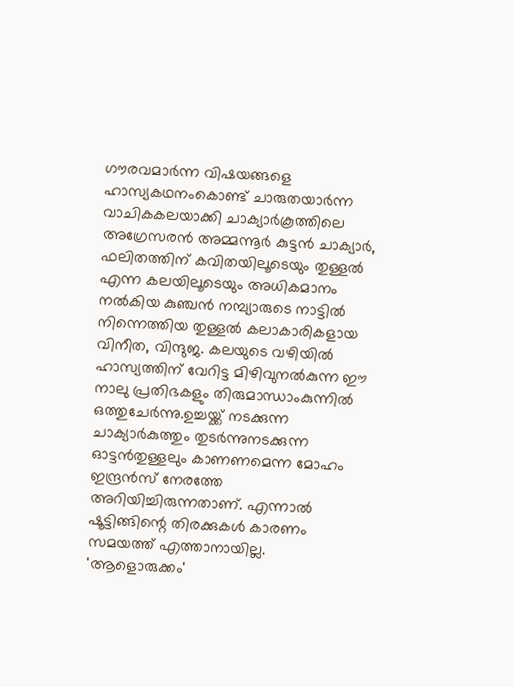ഗൗരവമാർന്ന വിഷയങ്ങളെ ഹാസ്യകഥനംകൊണ്ട് ചാരുതയാർന്ന വാചികകലയാക്കി ചാക്യാർകൂത്തിലെ അഗ്രേസരൻ അമ്മന്നൂർ കുട്ടൻ ചാക്യാർ, ഫലിതത്തിന് കവിതയിലൂടെയും തുള്ളൽ എന്ന കലയിലൂടെയും അധികമാനം നൽകിയ കുഞ്ചൻ നമ്പ്യാരുടെ നാട്ടിൽ നിന്നെത്തിയ തുള്ളൽ കലാകാരികളായ വിനീത, വിന്ദുജ. കലയുടെ വഴിയിൽ ഹാസ്യത്തിന് വേറിട്ട മിഴിവുനൽകുന്ന ഈ നാലു പ്രതിഭകളും തിരുമാന്ധാംകുന്നിൽ ഒത്തുചേർന്നു.ഉച്ചയ്ക്ക് നടക്കുന്ന ചാക്യാർകുത്തും തുടർന്നുനടക്കുന്ന ഓട്ടൻതുള്ളലും കാണണമെന്ന മോഹം ഇന്ദ്രൻസ് നേരത്തേ അറിയിച്ചിരുന്നതാണ്. എന്നാൽ ഷൂട്ടിങ്ങിന്റെ തിരക്കുകൾ കാരണം സമയത്ത് എത്താനായില്ല.
'ആളൊരുക്കം'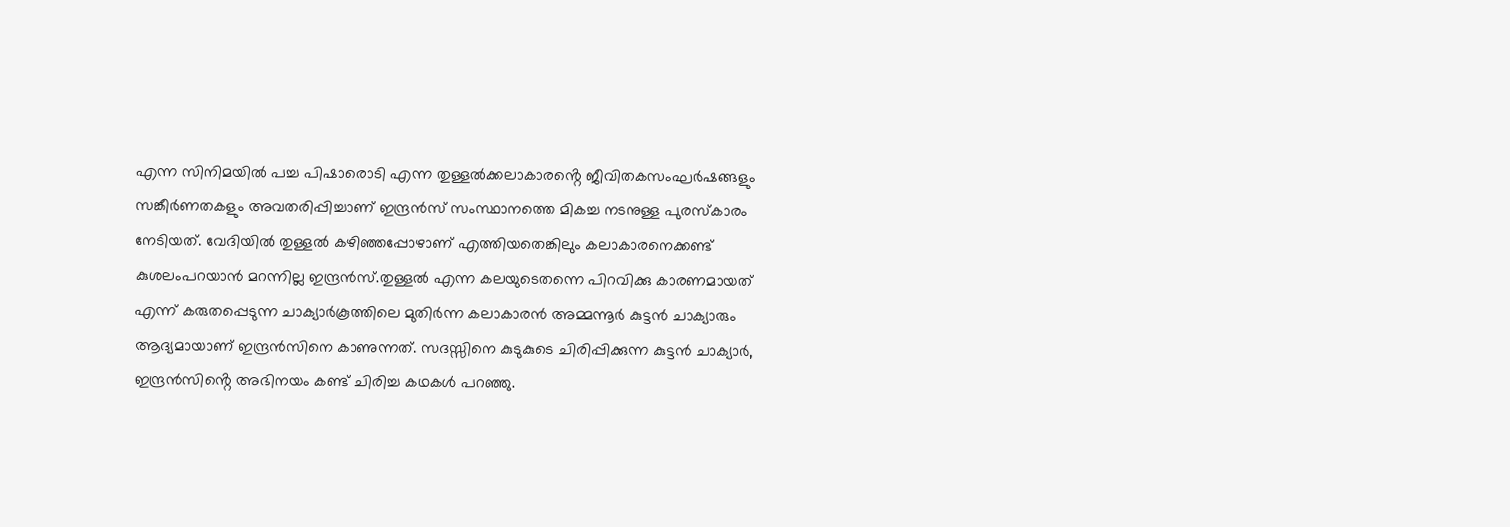എന്ന സിനിമയിൽ പച്ച പിഷാരൊടി എന്ന തുള്ളൽക്കലാകാരൻ്റെ ജീവിതകസംഘർഷങ്ങളും സങ്കീർണതകളും അവതരിപ്പിച്ചാണ് ഇന്ദ്രൻസ് സംസ്ഥാനത്തെ മികച്ച നടനുള്ള പുരസ്കാരം നേടിയത്. വേദിയിൽ തുള്ളൽ കഴിഞ്ഞപ്പോഴാണ് എത്തിയതെങ്കിലും കലാകാരനെക്കണ്ട് കുശലംപറയാൻ മറന്നില്ല ഇന്ദ്രൻസ്.തുള്ളൽ എന്ന കലയുടെതന്നെ പിറവിക്കു കാരണമായത് എന്ന് കരുതപ്പെടുന്ന ചാക്യാർകൂത്തിലെ മുതിർന്ന കലാകാരൻ അമ്മന്നൂർ കുട്ടൻ ചാക്യാരും ആദ്യമായാണ് ഇന്ദ്രൻസിനെ കാണുന്നത്. സദസ്സിനെ കുടുകുടെ ചിരിപ്പിക്കുന്ന കുട്ടൻ ചാക്യാർ, ഇന്ദ്രൻസിൻ്റെ അഭിനയം കണ്ട് ചിരിച്ച കഥകൾ പറഞ്ഞു.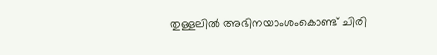തുള്ളലിൽ അഭിനയാംശംകൊണ്ട് ചിരി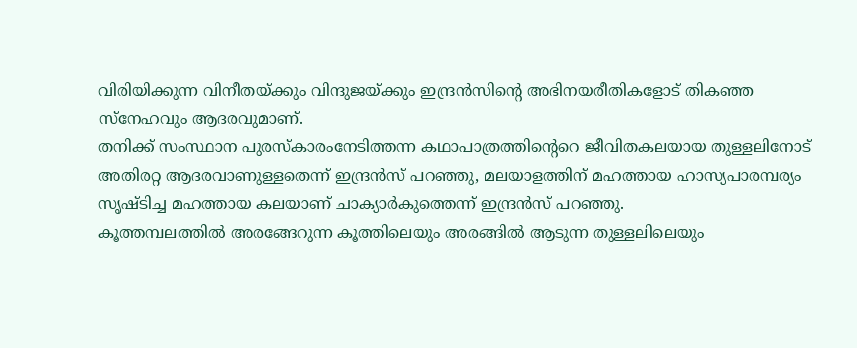വിരിയിക്കുന്ന വിനീതയ്ക്കും വിന്ദുജയ്ക്കും ഇന്ദ്രൻസിന്റെ അഭിനയരീതികളോട് തികഞ്ഞ സ്നേഹവും ആദരവുമാണ്.
തനിക്ക് സംസ്ഥാന പുരസ്കാരംനേടിത്തന്ന കഥാപാത്രത്തിന്റെറെ ജീവിതകലയായ തുള്ളലിനോട് അതിരറ്റ ആദരവാണുള്ളതെന്ന് ഇന്ദ്രൻസ് പറഞ്ഞു, മലയാളത്തിന് മഹത്തായ ഹാസ്യപാരമ്പര്യം സൃഷ്ടിച്ച മഹത്തായ കലയാണ് ചാക്യാർകുത്തെന്ന് ഇന്ദ്രൻസ് പറഞ്ഞു.
കൂത്തമ്പലത്തിൽ അരങ്ങേറുന്ന കൂത്തിലെയും അരങ്ങിൽ ആടുന്ന തുള്ളലിലെയും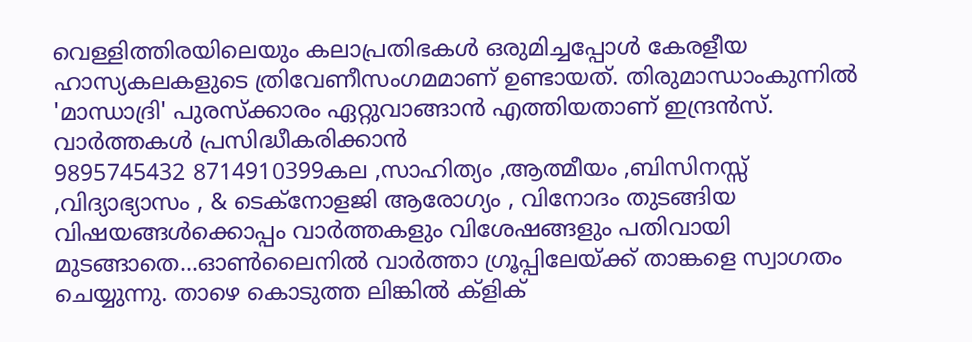വെള്ളിത്തിരയിലെയും കലാപ്രതിഭകൾ ഒരുമിച്ചപ്പോൾ കേരളീയ ഹാസ്യകലകളുടെ ത്രിവേണീസംഗമമാണ് ഉണ്ടായത്. തിരുമാന്ധാംകുന്നിൽ 'മാന്ധാദ്രി' പുരസ്ക്കാരം ഏറ്റുവാങ്ങാൻ എത്തിയതാണ് ഇന്ദ്രൻസ്.
വാർത്തകൾ പ്രസിദ്ധീകരിക്കാൻ
9895745432 8714910399കല ,സാഹിത്യം ,ആത്മീയം ,ബിസിനസ്സ് ,വിദ്യാഭ്യാസം , & ടെക്നോളജി ആരോഗ്യം , വിനോദം തുടങ്ങിയ വിഷയങ്ങൾക്കൊപ്പം വാർത്തകളും വിശേഷങ്ങളും പതിവായി മുടങ്ങാതെ...ഓൺലൈനിൽ വാർത്താ ഗ്രൂപ്പിലേയ്ക്ക് താങ്കളെ സ്വാഗതം ചെയ്യുന്നു. താഴെ കൊടുത്ത ലിങ്കിൽ ക്ളിക്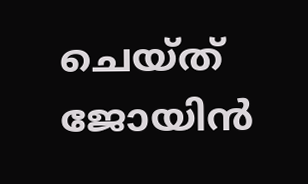ചെയ്ത് ജോയിൻ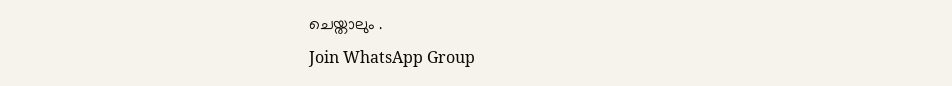ചെയ്താലും .
Join WhatsApp Group